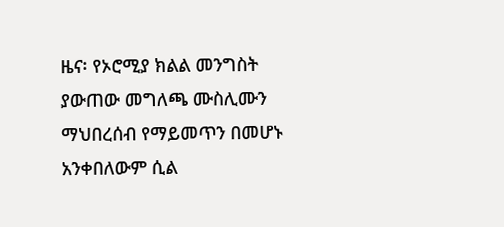ዜና፡ የኦሮሚያ ክልል መንግስት ያውጠው መግለጫ ሙስሊሙን ማህበረሰብ የማይመጥን በመሆኑ አንቀበለውም ሲል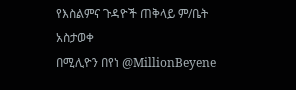የእስልምና ጉዳዮች ጠቅላይ ም/ቤት አስታወቀ
በሚሊዮን በየነ @MillionBeyene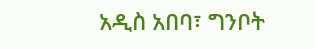አዲስ አበባ፣ ግንቦት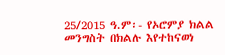25/2015 ዓ.ም፡- የኦሮምያ ክልል መንግስት በክልሉ እየተከናወነ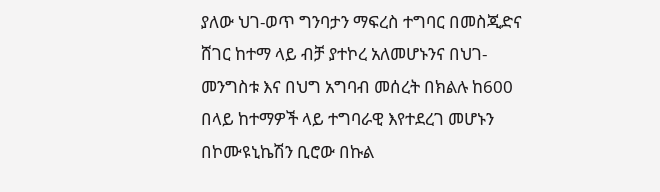ያለው ህገ-ወጥ ግንባታን ማፍረስ ተግባር በመስጂድና ሸገር ከተማ ላይ ብቻ ያተኮረ አለመሆኑንና በህገ-መንግስቱ እና በህግ አግባብ መሰረት በክልሉ ከ600 በላይ ከተማዎች ላይ ተግባራዊ እየተደረገ መሆኑን በኮሙዩኒኬሽን ቢሮው በኩል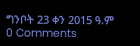ግንቦት 23 ቀን 2015 ዓ.ም
0 Comments